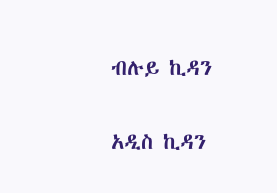ብሉይ ኪዳን

አዲስ ኪዳን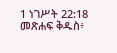1 ነገሥት 22:18 መጽሐፍ ቅዱስ፥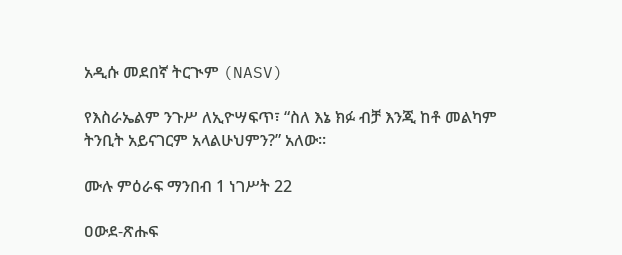አዲሱ መደበኛ ትርጒም (NASV)

የእስራኤልም ንጉሥ ለኢዮሣፍጥ፣ “ስለ እኔ ክፉ ብቻ እንጂ ከቶ መልካም ትንቢት አይናገርም አላልሁህምን?” አለው።

ሙሉ ምዕራፍ ማንበብ 1 ነገሥት 22

ዐውደ-ጽሑፍ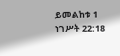ይመልከቱ 1 ነገሥት 22:18